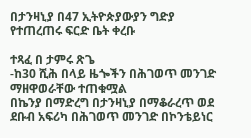በታንዛኒያ በ47 ኢትዮጵያውያን ግድያ የተጠረጠሩ ፍርድ ቤት ቀረቡ

ተጻፈ በ ታምሩ ጽጌ
-ከ30 ሺሕ በላይ ዜጐችን በሕገወጥ መንገድ ማዘዋወራቸው ተጠቁሟል
በኬንያ በማድረግ በታንዛኒያ በማቆራረጥ ወደ ደቡብ አፍሪካ በሕገወጥ መንገድ በኮንቴይነር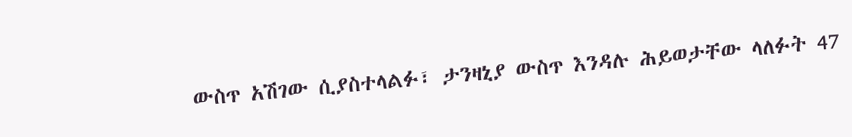ውስጥ አሽገው ሲያስተላልፉ፣ ታንዛኒያ ውስጥ እንዳሉ ሕይወታቸው ላለፉት 47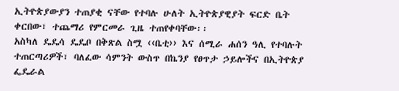ኢትዮጵያውያን ተጠያቂ ናቸው የተባሉ ሁለት ኢትዮጵያዊያት ፍርድ ቤት ቀርበው፣ ተጨማሪ የምርመራ ጊዜ ተጠየቀባቸው፡፡
አስካለ ዴዴሳ ዴዴቦ በቅጽል ስሟ ‹‹ቤቲ›› እና ሰሚራ ሐሰን ዓሊ የተባሉት ተጠርጣሪዎች፣ ባለፈው ሳምንት ውስጥ በኬንያ የፀጥታ ኃይሎችና በኢትዮጵያ ፌዴራል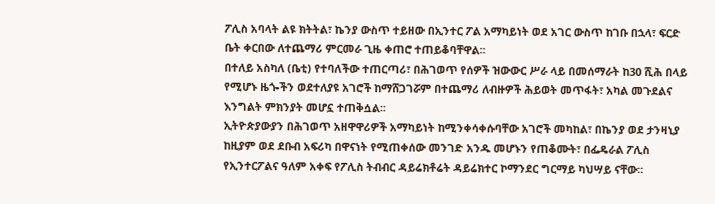ፖሊስ አባላት ልዩ ክትትል፣ ኬንያ ውስጥ ተይዘው በኢንተር ፖል አማካይነት ወደ አገር ውስጥ ከገቡ በኋላ፣ ፍርድ ቤት ቀርበው ለተጨማሪ ምርመራ ጊዜ ቀጠሮ ተጠይቆባቸዋል፡፡
በተለይ አስካለ (ቤቲ) የተባለችው ተጠርጣሪ፣ በሕገወጥ የሰዎች ዝውውር ሥራ ላይ በመሰማራት ከ30 ሺሕ በላይ የሚሆኑ ዜጐችን ወደተለያዩ አገሮች ከማሸጋገሯም በተጨማሪ ለብዙዎች ሕይወት መጥፋት፣ አካል መጉደልና እንግልት ምክንያት መሆኗ ተጠቅሷል፡፡
ኢትዮጵያውያን በሕገወጥ አዘዋዋሪዎች አማካይነት ከሚንቀሳቀሱባቸው አገሮች መካከል፣ በኬንያ ወደ ታንዛኒያ ከዚያም ወደ ደቡብ አፍሪካ በዋናነት የሚጠቀሰው መንገድ አንዱ መሆኑን የጠቆሙት፣ በፌዴራል ፖሊስ የኢንተርፖልና ዓለም አቀፍ የፖሊስ ትብብር ዳይሬክቶሬት ዳይሬክተር ኮማንደር ግርማይ ካህሣይ ናቸው፡፡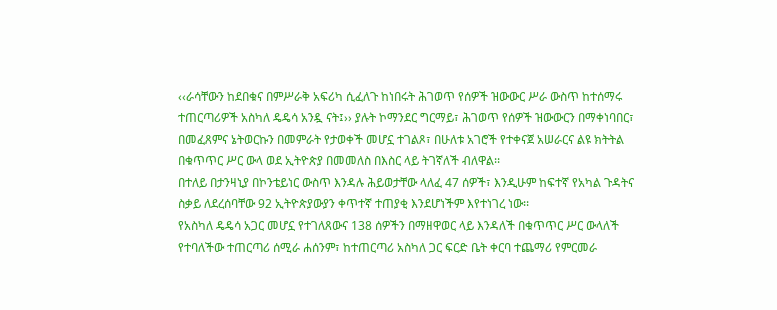‹‹ራሳቸውን ከደበቁና በምሥራቅ አፍሪካ ሲፈለጉ ከነበሩት ሕገወጥ የሰዎች ዝውውር ሥራ ውስጥ ከተሰማሩ ተጠርጣሪዎች አስካለ ዴዴሳ አንዷ ናት፤›› ያሉት ኮማንደር ግርማይ፣ ሕገወጥ የሰዎች ዝውውርን በማቀነባበር፣ በመፈጸምና ኔትወርኩን በመምራት የታወቀች መሆኗ ተገልጾ፣ በሁለቱ አገሮች የተቀናጀ አሠራርና ልዩ ክትትል በቁጥጥር ሥር ውላ ወደ ኢትዮጵያ በመመለስ በእስር ላይ ትገኛለች ብለዋል፡፡
በተለይ በታንዛኒያ በኮንቴይነር ውስጥ እንዳሉ ሕይወታቸው ላለፈ 47 ሰዎች፣ እንዲሁም ከፍተኛ የአካል ጉዳትና ስቃይ ለደረሰባቸው 92 ኢትዮጵያውያን ቀጥተኛ ተጠያቂ እንደሆነችም እየተነገረ ነው፡፡
የአስካለ ዴዴሳ አጋር መሆኗ የተገለጸውና 138 ሰዎችን በማዘዋወር ላይ እንዳለች በቁጥጥር ሥር ውላለች የተባለችው ተጠርጣሪ ሰሚራ ሐሰንም፣ ከተጠርጣሪ አስካለ ጋር ፍርድ ቤት ቀርባ ተጨማሪ የምርመራ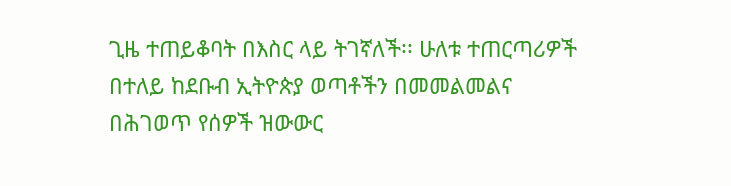ጊዜ ተጠይቆባት በእስር ላይ ትገኛለች፡፡ ሁለቱ ተጠርጣሪዎች በተለይ ከደቡብ ኢትዮጵያ ወጣቶችን በመመልመልና በሕገወጥ የሰዎች ዝውውር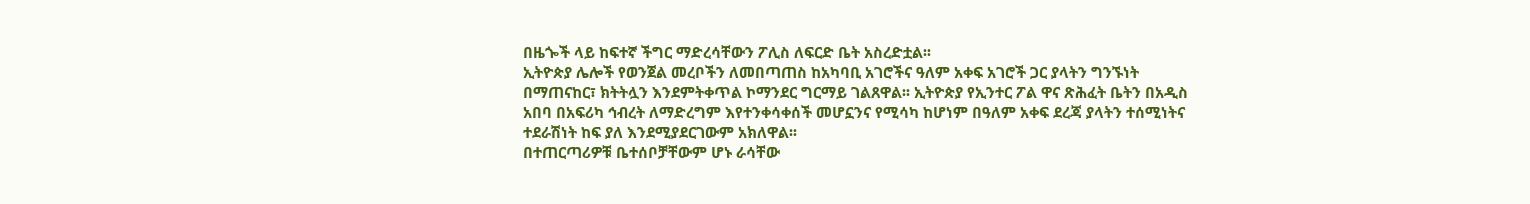በዜጐች ላይ ከፍተኛ ችግር ማድረሳቸውን ፖሊስ ለፍርድ ቤት አስረድቷል፡፡
ኢትዮጵያ ሌሎች የወንጀል መረቦችን ለመበጣጠስ ከአካባቢ አገሮችና ዓለም አቀፍ አገሮች ጋር ያላትን ግንኙነት በማጠናከር፣ ክትትሏን እንደምትቀጥል ኮማንደር ግርማይ ገልጸዋል፡፡ ኢትዮጵያ የኢንተር ፖል ዋና ጽሕፈት ቤትን በአዲስ አበባ በአፍሪካ ኅብረት ለማድረግም እየተንቀሳቀሰች መሆኗንና የሚሳካ ከሆነም በዓለም አቀፍ ደረጃ ያላትን ተሰሚነትና ተደራሽነት ከፍ ያለ እንደሚያደርገውም አክለዋል፡፡
በተጠርጣሪዎቹ ቤተሰቦቻቸውም ሆኑ ራሳቸው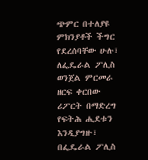ጭምር በተለያዩ ምክንያቶች ችግር የደረሰባቸው ሁሉ፣ ለፌዴራል ፖሊስ ወንጀል ምርመራ ዘርፍ ቀርበው ሪፖርት በማድረግ የፍትሕ ሒደቱን እንዲያግዙ፣ በፌዴራል ፖሊስ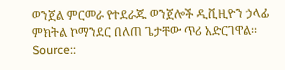ወንጀል ምርመራ የተደራጁ ወንጀሎች ዲቪዚዮን ኃላፊ ምክትል ኮማንደር በለጠ ጌታቸው ጥሪ አድርገዋል፡፡
Source::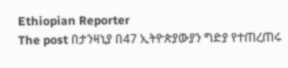Ethiopian Reporter
The post በታንዛኒያ በ47 ኢትዮጵያውያን ግድያ የተጠረጠሩ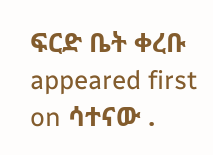ፍርድ ቤት ቀረቡ appeared first on ሳተናው .